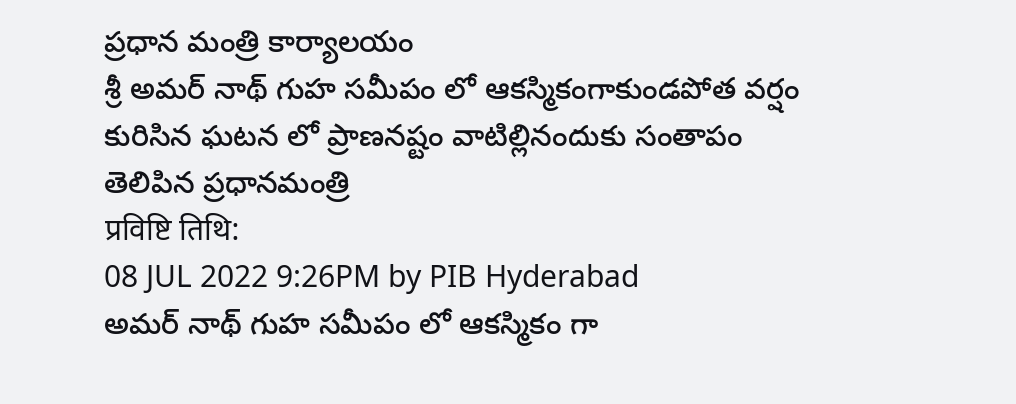ప్రధాన మంత్రి కార్యాలయం
శ్రీ అమర్ నాథ్ గుహ సమీపం లో ఆకస్మికంగాకుండపోత వర్షం కురిసిన ఘటన లో ప్రాణనష్టం వాటిల్లినందుకు సంతాపం తెలిపిన ప్రధానమంత్రి
प्रविष्टि तिथि:
08 JUL 2022 9:26PM by PIB Hyderabad
అమర్ నాథ్ గుహ సమీపం లో ఆకస్మికం గా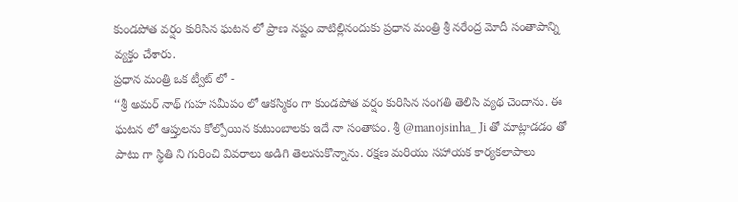కుండపోత వర్షం కురిసిన ఘటన లో ప్రాణ నష్టం వాటిల్లినందుకు ప్రధాన మంత్రి శ్రీ నరేంద్ర మోదీ సంతాపాన్ని వ్యక్తం చేశారు.
ప్రధాన మంత్రి ఒక ట్వీట్ లో -
‘‘శ్రీ అమర్ నాథ్ గుహ సమీపం లో ఆకస్మికం గా కుండపోత వర్షం కురిసిన సంగతి తెలిసి వ్యథ చెందాను. ఈ ఘటన లో ఆప్తులను కోల్పోయిన కుటుంబాలకు ఇదే నా సంతాపం. శ్రీ @manojsinha_ Ji తో మాట్లాడడం తో పాటు గా స్థితి ని గురించి వివరాలు అడిగి తెలుసుకొన్నాను. రక్షణ మరియు సహాయక కార్యకలాపాలు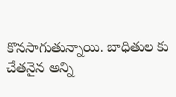కొనసాగుతున్నాయి. బాధితుల కు చేతనైన అన్ని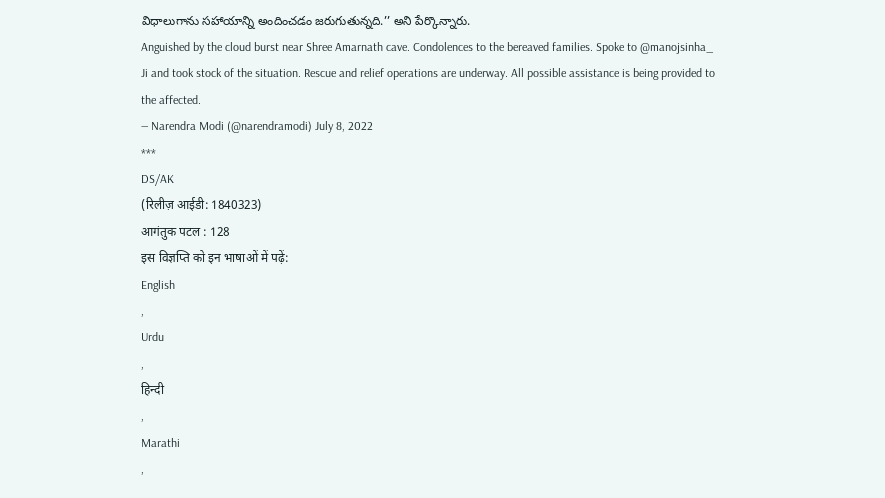విధాలుగాను సహాయాన్ని అందించడం జరుగుతున్నది.’’ అని పేర్కొన్నారు.
Anguished by the cloud burst near Shree Amarnath cave. Condolences to the bereaved families. Spoke to @manojsinha_ Ji and took stock of the situation. Rescue and relief operations are underway. All possible assistance is being provided to the affected.
— Narendra Modi (@narendramodi) July 8, 2022
***
DS/AK
(रिलीज़ आईडी: 1840323)
आगंतुक पटल : 128
इस विज्ञप्ति को इन भाषाओं में पढ़ें:
English
,
Urdu
,
हिन्दी
,
Marathi
,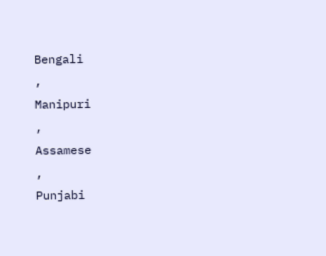Bengali
,
Manipuri
,
Assamese
,
Punjabi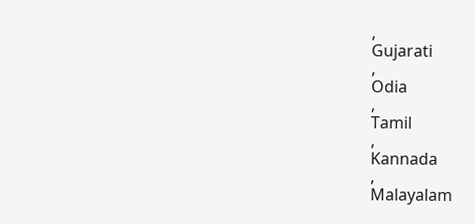,
Gujarati
,
Odia
,
Tamil
,
Kannada
,
Malayalam